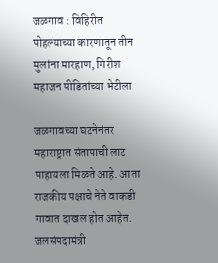जळगाव : विहिरीत पोहल्याच्या कारणातून तीन मुलांना मारहाण, गिरीश महाजन पीडितांच्या भेटीला

जळगावच्या घटनेनंतर महाराष्ट्रात संतापाची लाट पाहायला मिळते आहे. आता राजकीय पक्षाचे नेते वाकडी गावात दाखल होत आहेत. जलसंपदामंत्री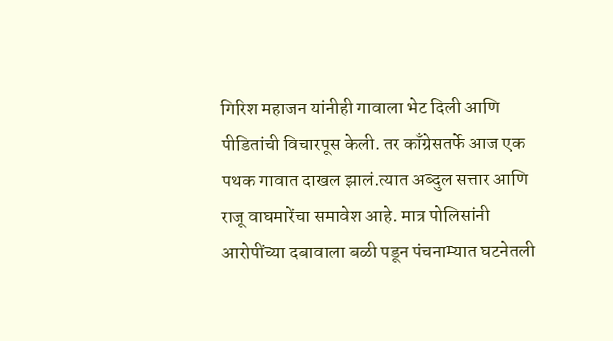गिरिश महाजन यांनीही गावाला भेट दिली आणि पीडितांची विचारपूस केली. तर काँग्रेसतर्फे आज एक पथक गावात दाखल झालं.त्यात अब्दुल सत्तार आणि राजू वाघमारेंचा समावेश आहे. मात्र पोलिसांनी आरोपींच्या दबावाला बळी पडून पंचनाम्यात घटनेतली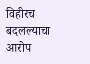विहीरच बदलल्याचा आरोप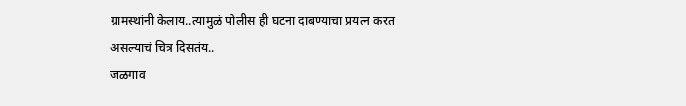ग्रामस्थांनी केलाय..त्यामुळं पोलीस ही घटना दाबण्याचा प्रयत्न करत असल्याचं चित्र दिसतंय..
जळगाव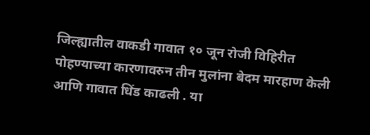जिल्ह्यातील वाकडी गावात १० जून रोजी विहिरीत पोहण्याच्या कारणावरुन तीन मुलांना बेदम मारहाण केली आणि गावात धिंड काढली . या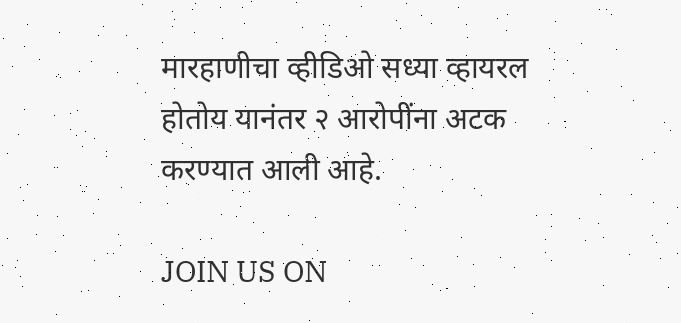मारहाणीचा व्हीडिओ सध्या व्हायरल होतोय यानंतर २ आरोपींना अटक करण्यात आली आहे.

JOIN US ON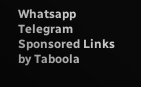Whatsapp
Telegram
Sponsored Links by Taboola